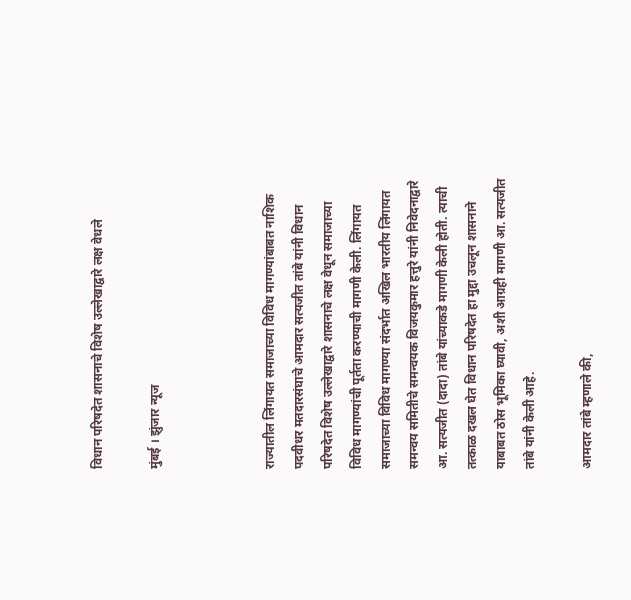विधान परिषदेत शासनाचे विशेष उल्लेखाद्वारे लक्ष वेधले

मुंबई । झुंजार न्यूज



राज्यातील लिंगायत समाजाच्या विविध मागण्यांबाबत नाशिक पदवीधर मतदारसंघाचे आमदार सत्यजीत तांबे यांनी विधान परिषदेत विशेष उल्लेखाद्वारे शासनाचे लक्ष वेधून समाजाच्या विविध मागण्यांची पूर्तता करण्याची मागणी केली. लिंगायत समाजाच्या विविध मागण्या संदर्भात अखिल भारतीय लिंगायत समन्वय समितीचे समन्वयक विजयकुमार हत्तुरे यांनी निवेदनाद्वारे आ. सत्यजीत (दादा) तांबे यांच्याकडे मागणी केली होती. त्याची तत्काळ दखल घेत विधान परिषदेत हा मुद्दा उचलून शासनाने याबाबत ठोस भूमिका घ्यावी, अशी आग्रही मागणी आ. सत्यजीत तांबे यांनी केली आहे.

आमदार तांबे म्हणाले की,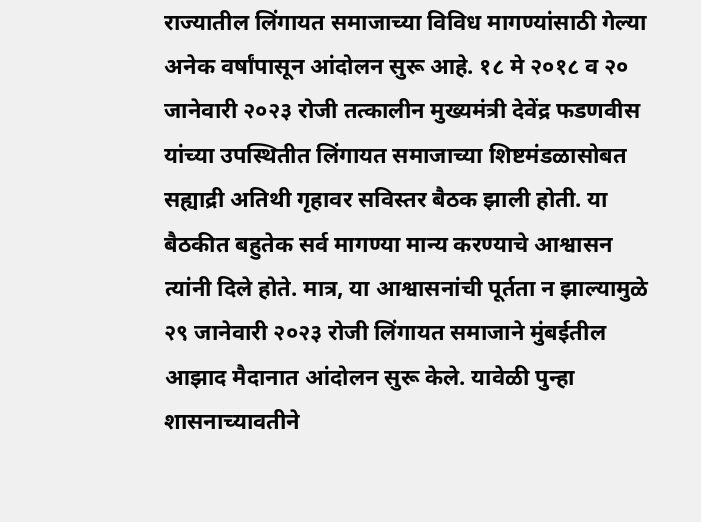राज्यातील लिंगायत समाजाच्या विविध मागण्यांसाठी गेल्या अनेक वर्षांपासून आंदोलन सुरू आहे. १८ मे २०१८ व २० जानेवारी २०२३ रोजी तत्कालीन मुख्यमंत्री देवेंद्र फडणवीस यांच्या उपस्थितीत लिंगायत समाजाच्या शिष्टमंडळासोबत सह्याद्री अतिथी गृहावर सविस्तर बैठक झाली होती. या बैठकीत बहुतेक सर्व मागण्या मान्य करण्याचे आश्वासन त्यांनी दिले होते. मात्र, या आश्वासनांची पूर्तता न झाल्यामुळे २९ जानेवारी २०२३ रोजी लिंगायत समाजाने मुंबईतील आझाद मैदानात आंदोलन सुरू केले. यावेळी पुन्हा शासनाच्यावतीने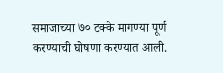समाजाच्या ७० टक्के मागण्या पूर्ण करण्याची घोषणा करण्यात आली.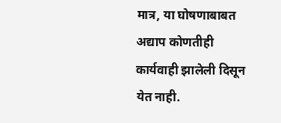मात्र, या घोषणाबाबत अद्याप कोणतीही कार्यवाही झालेली दिसून येत नाही.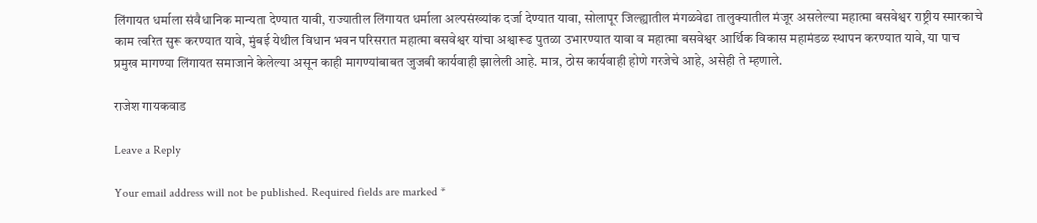लिंगायत धर्माला संवैधानिक मान्यता देण्यात यावी, राज्यातील लिंगायत धर्माला अल्पसंख्यांक दर्जा देण्यात यावा, सोलापूर जिल्ह्यातील मंगळवेढा तालुक्यातील मंजूर असलेल्या महात्मा बसवेश्वर राष्ट्रीय स्मारकाचे काम त्वरित सुरू करण्यात यावे, मुंबई येथील विधान भवन परिसरात महात्मा बसवेश्वर यांचा अश्वारूढ पुतळा उभारण्यात यावा व महात्मा बसवेश्वर आर्थिक विकास महामंडळ स्थापन करण्यात यावे, या पाच प्रमुख मागण्या लिंगायत समाजाने केलेल्या असून काही मागण्यांबाबत जुजबी कार्यवाही झालेली आहे. मात्र, ठोस कार्यवाही होणे गरजेचे आहे, असेही ते म्हणाले.

राजेश गायकवाड

Leave a Reply

Your email address will not be published. Required fields are marked *